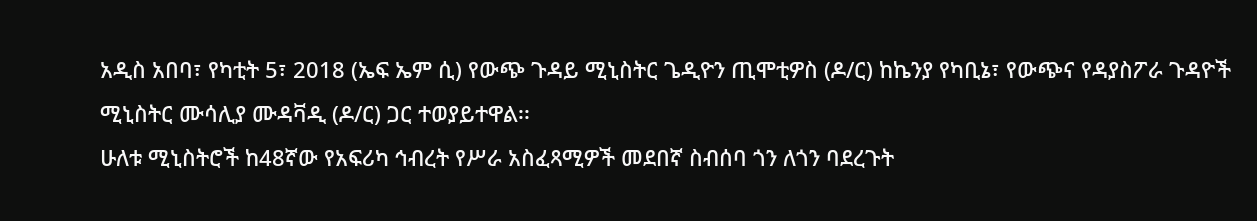አዲስ አበባ፣ የካቲት 5፣ 2018 (ኤፍ ኤም ሲ) የውጭ ጉዳይ ሚኒስትር ጌዲዮን ጢሞቲዎስ (ዶ/ር) ከኬንያ የካቢኔ፣ የውጭና የዳያስፖራ ጉዳዮች ሚኒስትር ሙሳሊያ ሙዳቫዲ (ዶ/ር) ጋር ተወያይተዋል፡፡
ሁለቱ ሚኒስትሮች ከ48ኛው የአፍሪካ ኅብረት የሥራ አስፈጻሚዎች መደበኛ ስብሰባ ጎን ለጎን ባደረጉት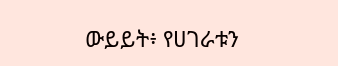ውይይት፥ የሀገራቱን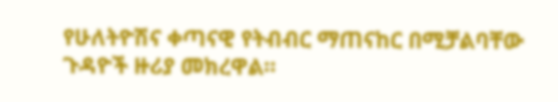የሁለትዮሽና ቀጣናዊ የትብብር ማጠናከር በሚቻልባቸው ጉዳዮች ዙሪያ መክረዋል።